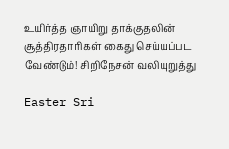உயிர்த்த ஞாயிறு தாக்குதலின் சூத்திரதாரிகள் கைது செய்யப்பட வேண்டும்! சிறிநேசன் வலியுறுத்து

Easter Sri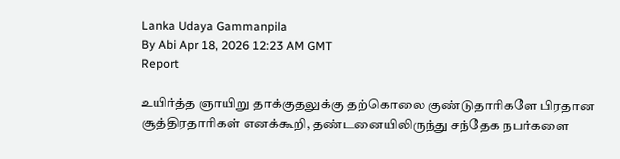Lanka Udaya Gammanpila
By Abi Apr 18, 2026 12:23 AM GMT
Report

உயிர்த்த ஞாயிறு தாக்குதலுக்கு தற்கொலை குண்டுதாரிகளே பிரதான சூத்திரதாரிகள் எனக்கூறி, தண்டனையிலிருந்து சந்தேக நபர்களை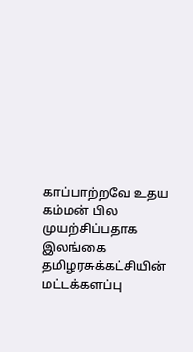காப்பாற்றவே உதய கம்மன் பில முயற்சிப்பதாக இலங்கை தமிழரசுக்கட்சியின் மட்டக்களப்பு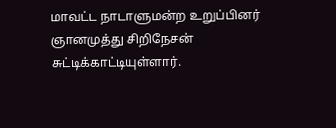மாவட்ட நாடாளுமன்ற உறுப்பினர் ஞானமுத்து சிறிநேசன் சுட்டிக்காட்டியுள்ளார்.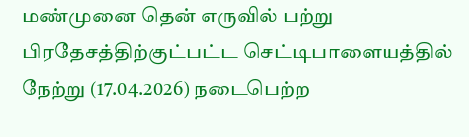மண்முனை தென் எருவில் பற்று பிரதேசத்திற்குட்பட்ட செட்டிபாளையத்தில் நேற்று (17.04.2026) நடைபெற்ற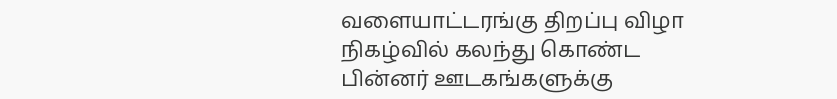வளையாட்டரங்கு திறப்பு விழா நிகழ்வில் கலந்து கொண்ட பின்னர் ஊடகங்களுக்கு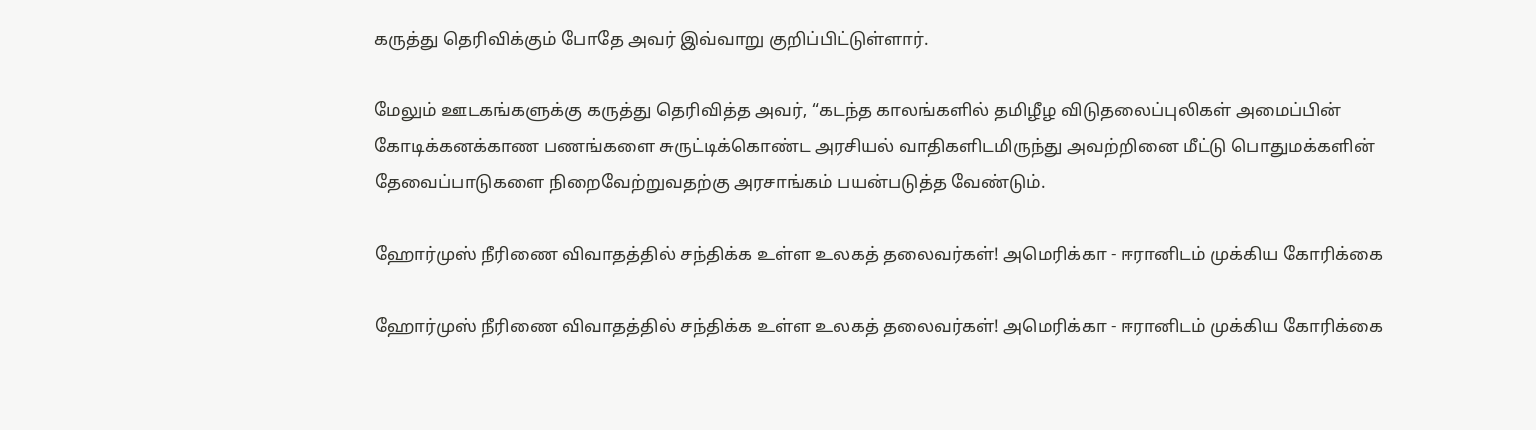கருத்து தெரிவிக்கும் போதே அவர் இவ்வாறு குறிப்பிட்டுள்ளார்.

மேலும் ஊடகங்களுக்கு கருத்து தெரிவித்த அவர், “கடந்த காலங்களில் தமிழீழ விடுதலைப்புலிகள் அமைப்பின் கோடிக்கனக்காண பணங்களை சுருட்டிக்கொண்ட அரசியல் வாதிகளிடமிருந்து அவற்றினை மீட்டு பொதுமக்களின் தேவைப்பாடுகளை நிறைவேற்றுவதற்கு அரசாங்கம் பயன்படுத்த வேண்டும்.

ஹோர்முஸ் நீரிணை விவாதத்தில் சந்திக்க உள்ள உலகத் தலைவர்கள்! அமெரிக்கா - ஈரானிடம் முக்கிய கோரிக்கை

ஹோர்முஸ் நீரிணை விவாதத்தில் சந்திக்க உள்ள உலகத் தலைவர்கள்! அமெரிக்கா - ஈரானிடம் முக்கிய கோரிக்கை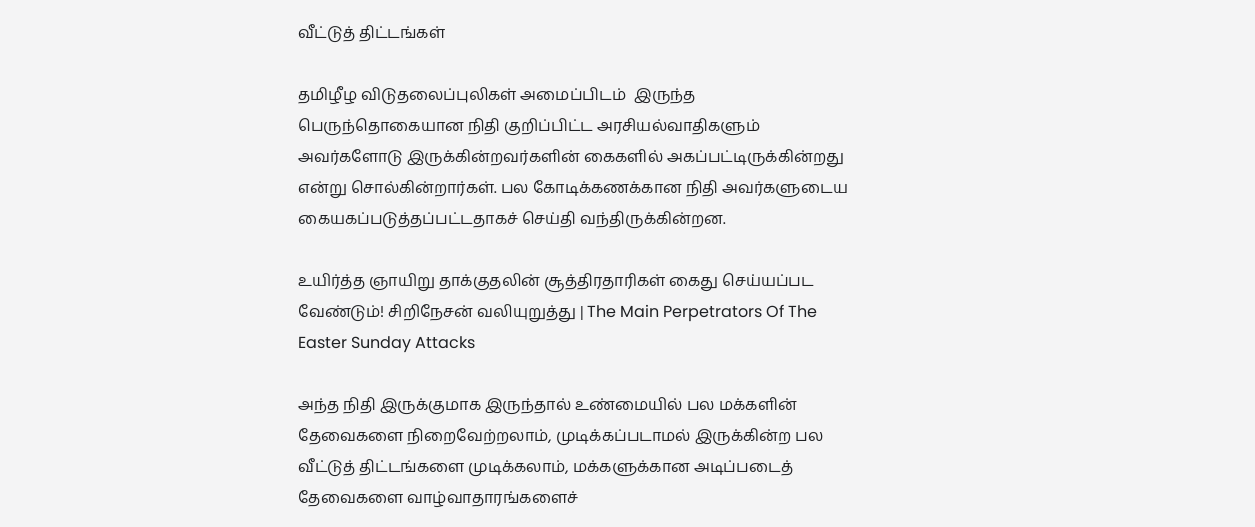வீட்டுத் திட்டங்கள்

தமிழீழ விடுதலைப்புலிகள் அமைப்பிடம்  இருந்த பெருந்தொகையான நிதி குறிப்பிட்ட அரசியல்வாதிகளும் அவர்களோடு இருக்கின்றவர்களின் கைகளில் அகப்பட்டிருக்கின்றது என்று சொல்கின்றார்கள். பல கோடிக்கணக்கான நிதி அவர்களுடைய கையகப்படுத்தப்பட்டதாகச் செய்தி வந்திருக்கின்றன.

உயிர்த்த ஞாயிறு தாக்குதலின் சூத்திரதாரிகள் கைது செய்யப்பட வேண்டும்! சிறிநேசன் வலியுறுத்து | The Main Perpetrators Of The Easter Sunday Attacks

அந்த நிதி இருக்குமாக இருந்தால் உண்மையில் பல மக்களின் தேவைகளை நிறைவேற்றலாம், முடிக்கப்படாமல் இருக்கின்ற பல வீட்டுத் திட்டங்களை முடிக்கலாம், மக்களுக்கான அடிப்படைத் தேவைகளை வாழ்வாதாரங்களைச்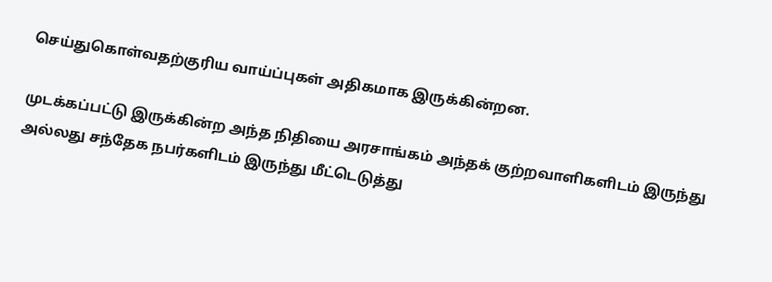செய்துகொள்வதற்குரிய வாய்ப்புகள் அதிகமாக இருக்கின்றன.

முடக்கப்பட்டு இருக்கின்ற அந்த நிதியை அரசாங்கம் அந்தக் குற்றவாளிகளிடம் இருந்து அல்லது சந்தேக நபர்களிடம் இருந்து மீட்டெடுத்து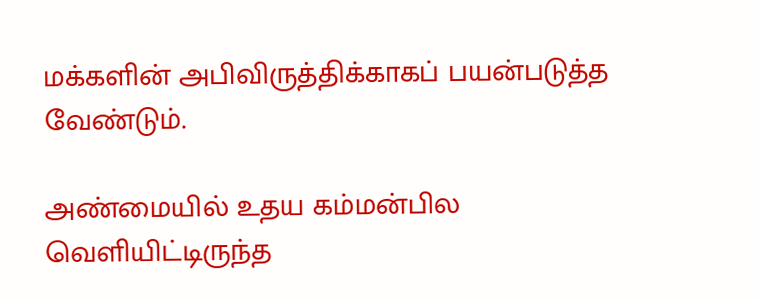மக்களின் அபிவிருத்திக்காகப் பயன்படுத்த வேண்டும்.

அண்மையில் உதய கம்மன்பில வெளியிட்டிருந்த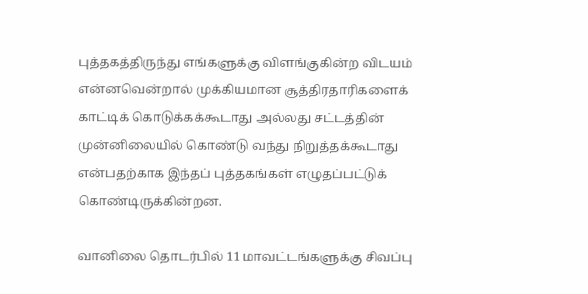புத்தகத்திருந்து எங்களுக்கு விளங்குகின்ற விடயம் என்னவென்றால் முக்கியமான சூத்திரதாரிகளைக் காட்டிக் கொடுக்கக்கூடாது அல்லது சட்டத்தின் முன்னிலையில் கொண்டு வந்து நிறுத்தக்கூடாது என்பதற்காக இந்தப் புத்தகங்கள் எழுதப்பட்டுக் கொண்டிருக்கின்றன.

வானிலை தொடர்பில் 11 மாவட்டங்களுக்கு சிவப்பு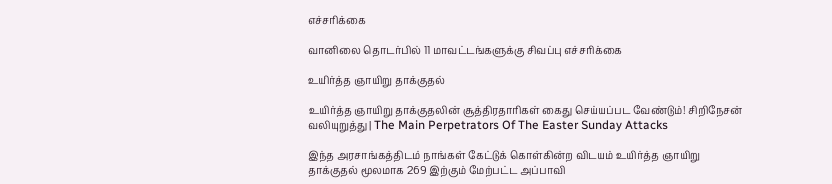எச்சரிக்கை

வானிலை தொடர்பில் 11 மாவட்டங்களுக்கு சிவப்பு எச்சரிக்கை

உயிர்த்த ஞாயிறு தாக்குதல்

உயிர்த்த ஞாயிறு தாக்குதலின் சூத்திரதாரிகள் கைது செய்யப்பட வேண்டும்! சிறிநேசன் வலியுறுத்து | The Main Perpetrators Of The Easter Sunday Attacks

இந்த அரசாங்கத்திடம் நாங்கள் கேட்டுக் கொள்கின்ற விடயம் உயிர்த்த ஞாயிறு தாக்குதல் மூலமாக 269 இற்கும் மேற்பட்ட அப்பாவி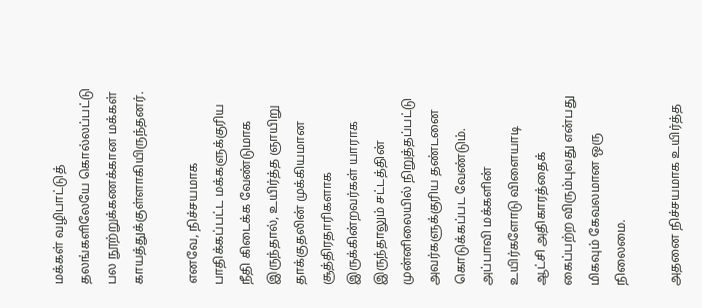மக்கள் வழிபாட்டுத் தலங்களிலேயே கொல்லப்பட்டு பல நூற்றுக்கணக்கான மக்கள் காயத்துக்குள்ளாகியிருந்தனர்.

எனவே, நிச்சயமாக பாதிக்கப்பட்ட மக்களுக்குரிய நீதி கிடைக்க வேண்டுமாக இருந்தால், உயிர்த்த ஞாயிறு தாக்குதலின் முக்கியமான சூத்திரதாரிகளாக இருக்கின்றவர்கள் யாராக இருந்தாலும் சட்டத்தின் முன்னிலையில் நிறுத்தப்பட்டு அவர்களுக்குரிய தண்டனை கொடுக்கப்பட வேண்டும். அப்பாவி மக்களின் உயிர்களோடு விளையாடி ஆட்சி அதிகாரத்தைக் கைப்பற்ற விரும்புவது என்பது மிகவும் கேவலமான ஒரு நிலைமை.

அதனை நிச்சயமாக உயிர்த்த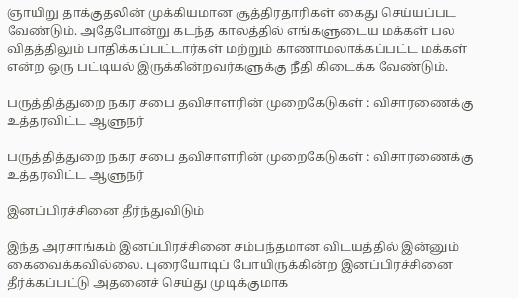ஞாயிறு தாக்குதலின் முக்கியமான சூத்திரதாரிகள் கைது செய்யப்பட வேண்டும். அதேபோன்று கடந்த காலத்தில் எங்களுடைய மக்கள் பல விதத்திலும் பாதிக்கப்பட்டார்கள் மற்றும் காணாமலாக்கப்பட்ட மக்கள் என்ற ஒரு பட்டியல் இருக்கின்றவர்களுக்கு நீதி கிடைக்க வேண்டும்.

பருத்தித்துறை நகர சபை தவிசாளரின் முறைகேடுகள் : விசாரணைக்கு உத்தரவிட்ட ஆளுநர்

பருத்தித்துறை நகர சபை தவிசாளரின் முறைகேடுகள் : விசாரணைக்கு உத்தரவிட்ட ஆளுநர்

இனப்பிரச்சினை தீர்ந்துவிடும்

இந்த அரசாங்கம் இனப்பிரச்சினை சம்பந்தமான விடயத்தில் இன்னும் கைவைக்கவில்லை. புரையோடிப் போயிருக்கின்ற இனப்பிரச்சினை தீர்க்கப்பட்டு அதனைச் செய்து முடிக்குமாக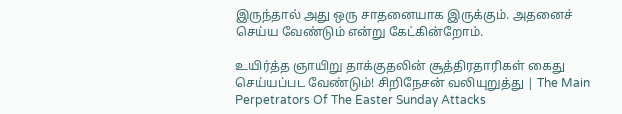இருந்தால் அது ஒரு சாதனையாக இருக்கும். அதனைச் செய்ய வேண்டும் என்று கேட்கின்றோம்.

உயிர்த்த ஞாயிறு தாக்குதலின் சூத்திரதாரிகள் கைது செய்யப்பட வேண்டும்! சிறிநேசன் வலியுறுத்து | The Main Perpetrators Of The Easter Sunday Attacks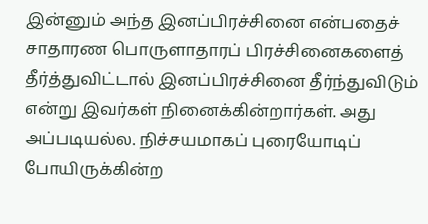இன்னும் அந்த இனப்பிரச்சினை என்பதைச் சாதாரண பொருளாதாரப் பிரச்சினைகளைத் தீர்த்துவிட்டால் இனப்பிரச்சினை தீர்ந்துவிடும் என்று இவர்கள் நினைக்கின்றார்கள். அது அப்படியல்ல. நிச்சயமாகப் புரையோடிப் போயிருக்கின்ற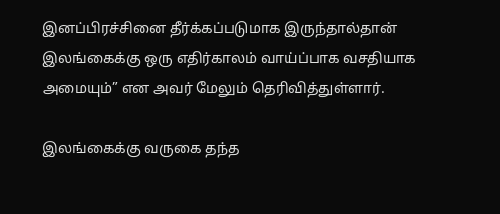இனப்பிரச்சினை தீர்க்கப்படுமாக இருந்தால்தான் இலங்கைக்கு ஒரு எதிர்காலம் வாய்ப்பாக வசதியாக அமையும்” என அவர் மேலும் தெரிவித்துள்ளார்.

இலங்கைக்கு வருகை தந்த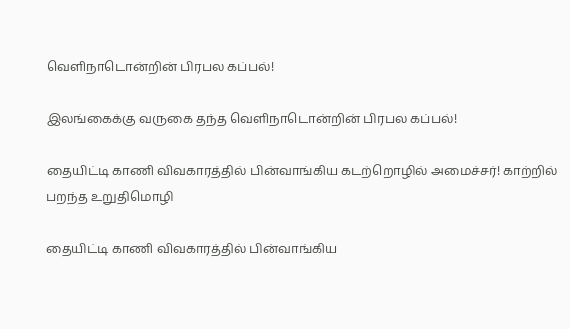வெளிநாடொன்றின் பிரபல கப்பல்!

இலங்கைக்கு வருகை தந்த வெளிநாடொன்றின் பிரபல கப்பல்!

தையிட்டி காணி விவகாரத்தில் பின்வாங்கிய கடற்றொழில் அமைச்சர்! காற்றில் பறந்த உறுதிமொழி

தையிட்டி காணி விவகாரத்தில் பின்வாங்கிய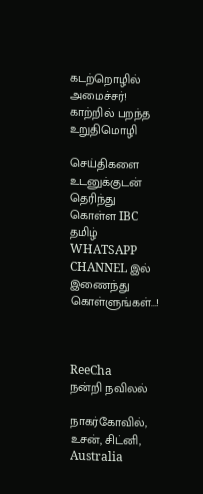கடற்றொழில் அமைச்சர்! காற்றில் பறந்த உறுதிமொழி

செய்திகளை உடனுக்குடன் தெரிந்து கொள்ள IBC தமிழ் WHATSAPP CHANNEL இல் இணைந்து கொள்ளுங்கள்...!



ReeCha
நன்றி நவிலல்

நாகர்கோவில், உசன், சிட்னி, Australia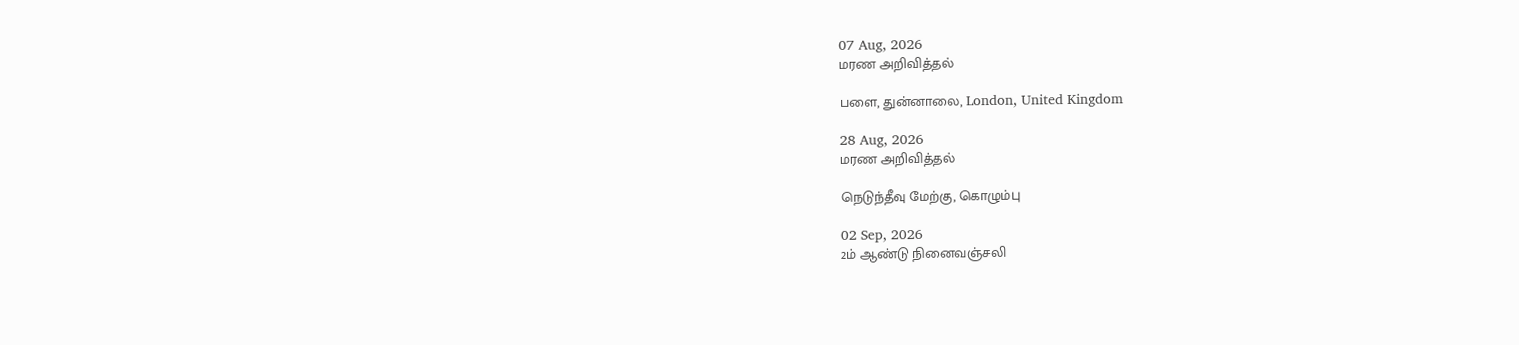07 Aug, 2026
மரண அறிவித்தல்

பளை, துன்னாலை, London, United Kingdom

28 Aug, 2026
மரண அறிவித்தல்

நெடுந்தீவு மேற்கு, கொழும்பு

02 Sep, 2026
2ம் ஆண்டு நினைவஞ்சலி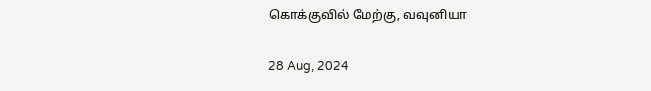கொக்குவில் மேற்கு, வவுனியா

28 Aug, 2024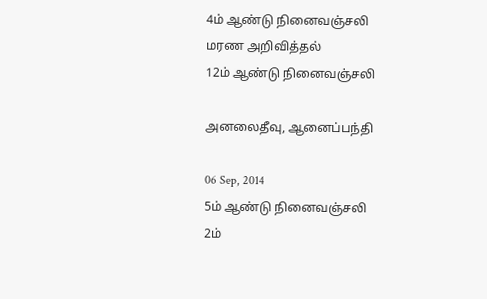4ம் ஆண்டு நினைவஞ்சலி
மரண அறிவித்தல்
12ம் ஆண்டு நினைவஞ்சலி

அனலைதீவு, ஆனைப்பந்தி

06 Sep, 2014
5ம் ஆண்டு நினைவஞ்சலி
2ம்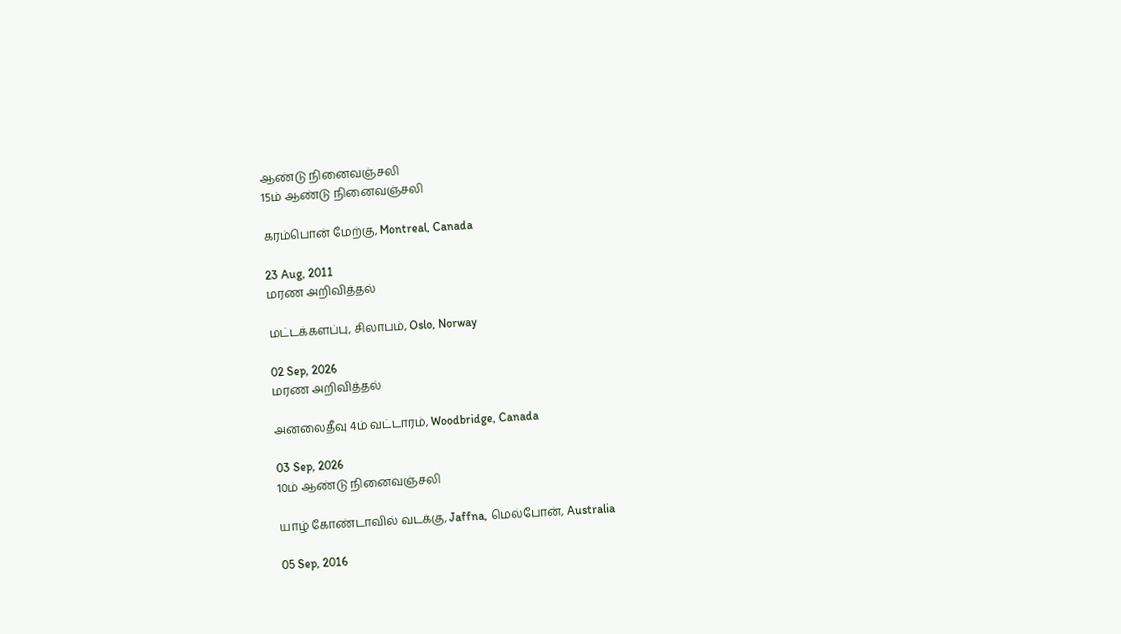ஆண்டு நினைவஞ்சலி
15ம் ஆண்டு நினைவஞ்சலி

கரம்பொன் மேற்கு, Montreal, Canada

23 Aug, 2011
மரண அறிவித்தல்

மட்டக்களப்பு, சிலாபம், Oslo, Norway

02 Sep, 2026
மரண அறிவித்தல்

அனலைதீவு 4ம் வட்டாரம், Woodbridge, Canada

03 Sep, 2026
10ம் ஆண்டு நினைவஞ்சலி

யாழ் கோண்டாவில் வடக்கு, Jaffna, மெல்போன், Australia

05 Sep, 2016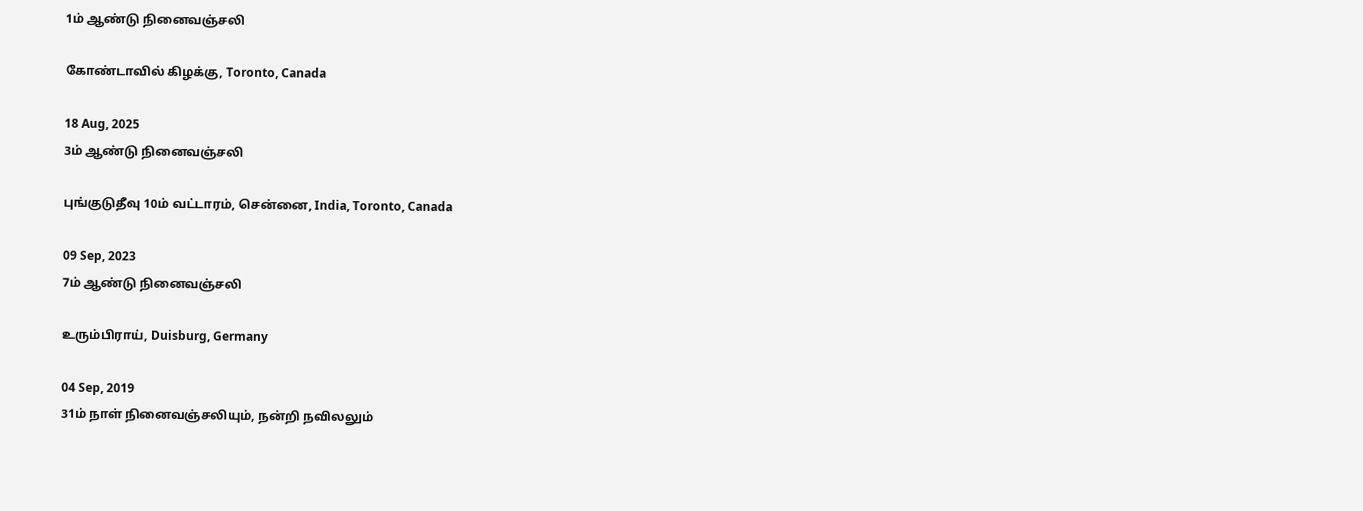1ம் ஆண்டு நினைவஞ்சலி

கோண்டாவில் கிழக்கு, Toronto, Canada

18 Aug, 2025
3ம் ஆண்டு நினைவஞ்சலி

புங்குடுதீவு 10ம் வட்டாரம், சென்னை, India, Toronto, Canada

09 Sep, 2023
7ம் ஆண்டு நினைவஞ்சலி

உரும்பிராய், Duisburg, Germany

04 Sep, 2019
31ம் நாள் நினைவஞ்சலியும், நன்றி நவிலலும்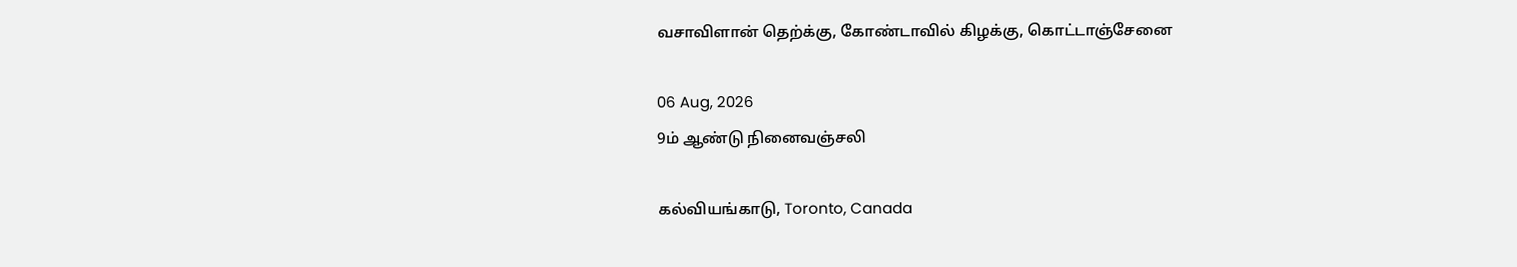வசாவிளான் தெற்க்கு, கோண்டாவில் கிழக்கு, கொட்டாஞ்சேனை

06 Aug, 2026
9ம் ஆண்டு நினைவஞ்சலி

கல்வியங்காடு, Toronto, Canada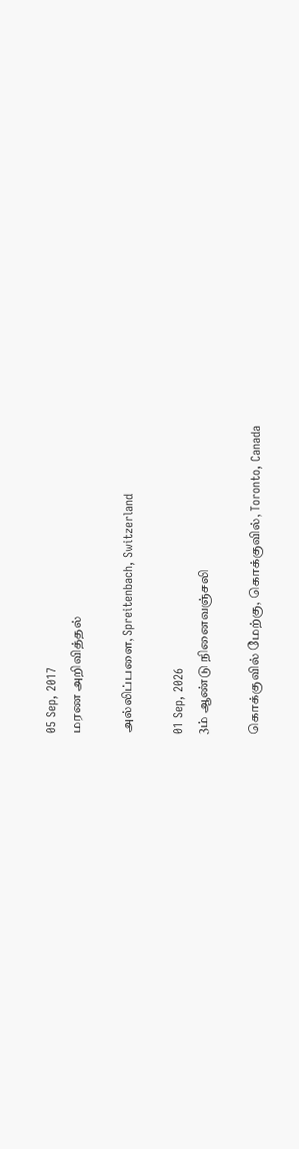05 Sep, 2017
மரண அறிவித்தல்

அல்லிப்பளை, Spreitenbach, Switzerland

01 Sep, 2026
3ம் ஆண்டு நினைவஞ்சலி

கொக்குவில் மேற்கு, கொக்குவில், Toronto, Canada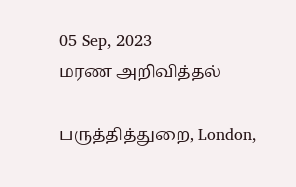05 Sep, 2023
மரண அறிவித்தல்

பருத்தித்துறை, London,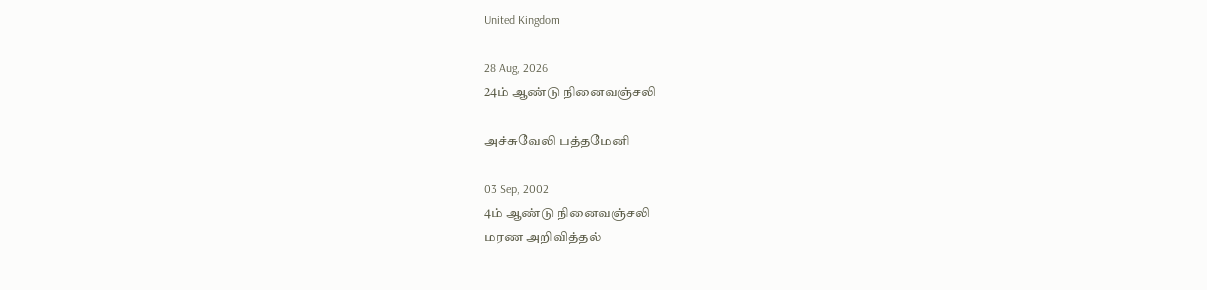United Kingdom

28 Aug, 2026
24ம் ஆண்டு நினைவஞ்சலி

அச்சுவேலி பத்தமேனி

03 Sep, 2002
4ம் ஆண்டு நினைவஞ்சலி
மரண அறிவித்தல்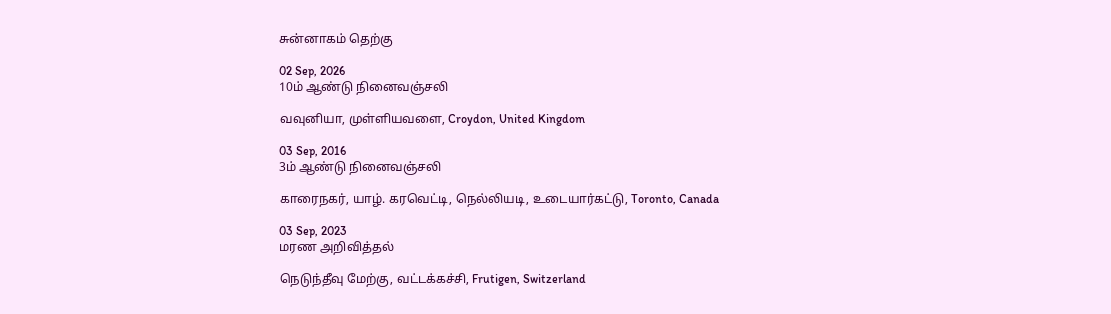சுன்னாகம் தெற்கு

02 Sep, 2026
10ம் ஆண்டு நினைவஞ்சலி

வவுனியா, முள்ளியவளை, Croydon, United Kingdom

03 Sep, 2016
3ம் ஆண்டு நினைவஞ்சலி

காரைநகர், யாழ். கரவெட்டி, நெல்லியடி, உடையார்கட்டு, Toronto, Canada

03 Sep, 2023
மரண அறிவித்தல்

நெடுந்தீவு மேற்கு, வட்டக்கச்சி, Frutigen, Switzerland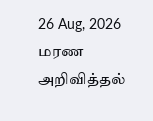26 Aug, 2026
மரண அறிவித்தல்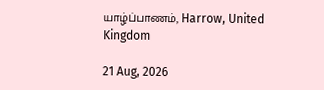யாழ்ப்பாணம், Harrow, United Kingdom

21 Aug, 2026